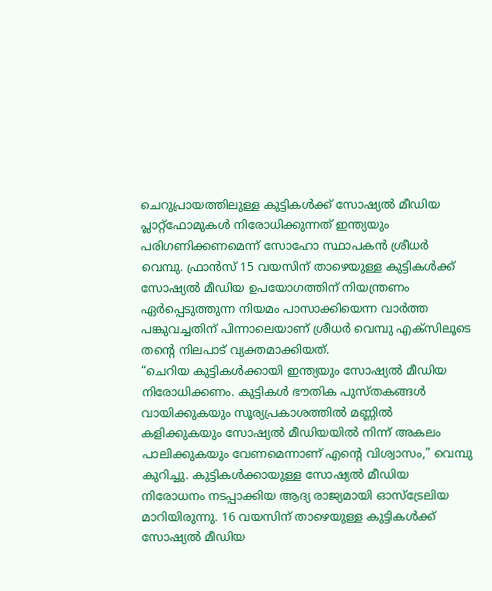ചെറുപ്രായത്തിലുള്ള കുട്ടികൾക്ക് സോഷ്യൽ മീഡിയ പ്ലാറ്റ്ഫോമുകൾ നിരോധിക്കുന്നത് ഇന്ത്യയും പരിഗണിക്കണമെന്ന് സോഹോ സ്ഥാപകൻ ശ്രീധർ വെമ്പു. ഫ്രാൻസ് 15 വയസിന് താഴെയുള്ള കുട്ടികൾക്ക് സോഷ്യൽ മീഡിയ ഉപയോഗത്തിന് നിയന്ത്രണം ഏർപ്പെടുത്തുന്ന നിയമം പാസാക്കിയെന്ന വാർത്ത പങ്കുവച്ചതിന് പിന്നാലെയാണ് ശ്രീധർ വെമ്പു എക്സിലൂടെ തന്റെ നിലപാട് വ്യക്തമാക്കിയത്.
“ചെറിയ കുട്ടികൾക്കായി ഇന്ത്യയും സോഷ്യൽ മീഡിയ നിരോധിക്കണം. കുട്ടികൾ ഭൗതിക പുസ്തകങ്ങൾ വായിക്കുകയും സൂര്യപ്രകാശത്തിൽ മണ്ണിൽ കളിക്കുകയും സോഷ്യൽ മീഡിയയിൽ നിന്ന് അകലം പാലിക്കുകയും വേണമെന്നാണ് എന്റെ വിശ്വാസം,” വെമ്പു കുറിച്ചു. കുട്ടികൾക്കായുള്ള സോഷ്യൽ മീഡിയ നിരോധനം നടപ്പാക്കിയ ആദ്യ രാജ്യമായി ഓസ്ട്രേലിയ മാറിയിരുന്നു. 16 വയസിന് താഴെയുള്ള കുട്ടികൾക്ക് സോഷ്യൽ മീഡിയ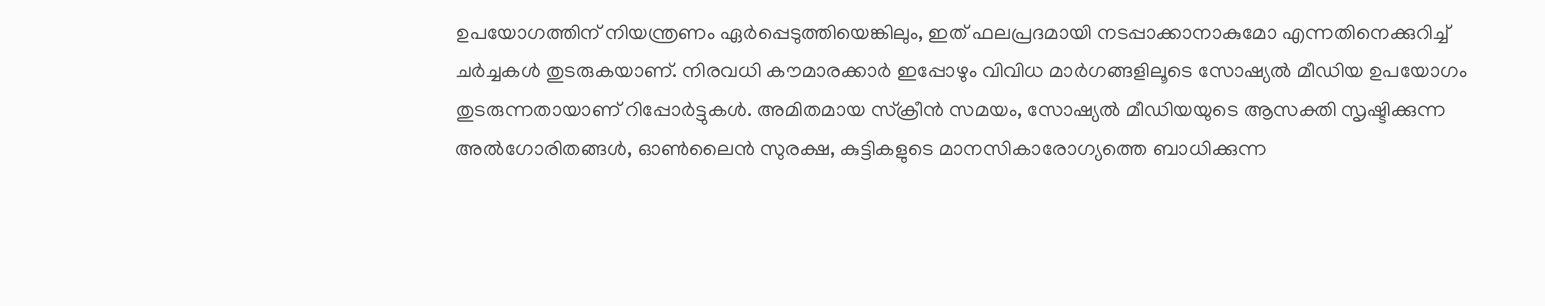ഉപയോഗത്തിന് നിയന്ത്രണം ഏർപ്പെടുത്തിയെങ്കിലും, ഇത് ഫലപ്രദമായി നടപ്പാക്കാനാകുമോ എന്നതിനെക്കുറിച്ച് ചർച്ചകൾ തുടരുകയാണ്. നിരവധി കൗമാരക്കാർ ഇപ്പോഴും വിവിധ മാർഗങ്ങളിലൂടെ സോഷ്യൽ മീഡിയ ഉപയോഗം തുടരുന്നതായാണ് റിപ്പോർട്ടുകൾ. അമിതമായ സ്ക്രീൻ സമയം, സോഷ്യൽ മീഡിയയുടെ ആസക്തി സൃഷ്ടിക്കുന്ന അൽഗോരിതങ്ങൾ, ഓൺലൈൻ സുരക്ഷ, കുട്ടികളുടെ മാനസികാരോഗ്യത്തെ ബാധിക്കുന്ന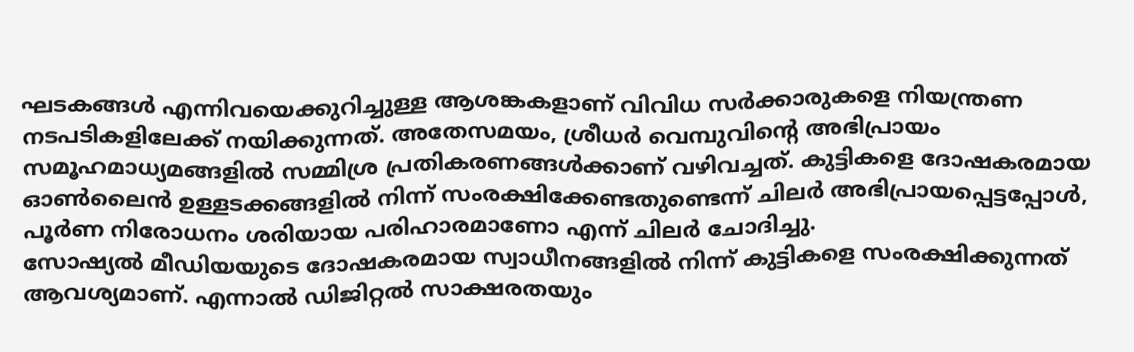ഘടകങ്ങൾ എന്നിവയെക്കുറിച്ചുള്ള ആശങ്കകളാണ് വിവിധ സർക്കാരുകളെ നിയന്ത്രണ നടപടികളിലേക്ക് നയിക്കുന്നത്. അതേസമയം, ശ്രീധർ വെമ്പുവിന്റെ അഭിപ്രായം സമൂഹമാധ്യമങ്ങളിൽ സമ്മിശ്ര പ്രതികരണങ്ങൾക്കാണ് വഴിവച്ചത്. കുട്ടികളെ ദോഷകരമായ ഓൺലൈൻ ഉള്ളടക്കങ്ങളിൽ നിന്ന് സംരക്ഷിക്കേണ്ടതുണ്ടെന്ന് ചിലർ അഭിപ്രായപ്പെട്ടപ്പോൾ, പൂർണ നിരോധനം ശരിയായ പരിഹാരമാണോ എന്ന് ചിലർ ചോദിച്ചു.
സോഷ്യൽ മീഡിയയുടെ ദോഷകരമായ സ്വാധീനങ്ങളിൽ നിന്ന് കുട്ടികളെ സംരക്ഷിക്കുന്നത് ആവശ്യമാണ്. എന്നാൽ ഡിജിറ്റൽ സാക്ഷരതയും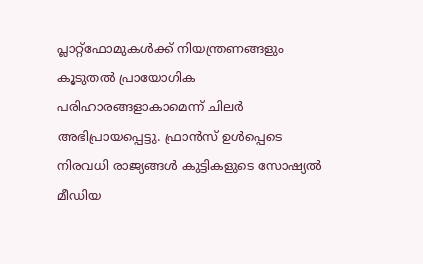പ്ലാറ്റ്ഫോമുകൾക്ക് നിയന്ത്രണങ്ങളും കൂടുതൽ പ്രായോഗിക പരിഹാരങ്ങളാകാമെന്ന് ചിലർ അഭിപ്രായപ്പെട്ടു. ഫ്രാൻസ് ഉൾപ്പെടെ നിരവധി രാജ്യങ്ങൾ കുട്ടികളുടെ സോഷ്യൽ മീഡിയ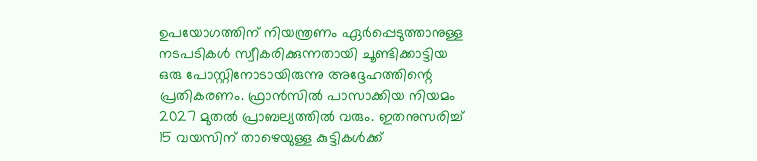ഉപയോഗത്തിന് നിയന്ത്രണം ഏർപ്പെടുത്താനുള്ള നടപടികൾ സ്വീകരിക്കുന്നതായി ചൂണ്ടിക്കാട്ടിയ ഒരു പോസ്റ്റിനോടായിരുന്നു അദ്ദേഹത്തിന്റെ പ്രതികരണം. ഫ്രാൻസിൽ പാസാക്കിയ നിയമം 2027 മുതൽ പ്രാബല്യത്തിൽ വരും. ഇതനുസരിച്ച് 15 വയസിന് താഴെയുള്ള കുട്ടികൾക്ക്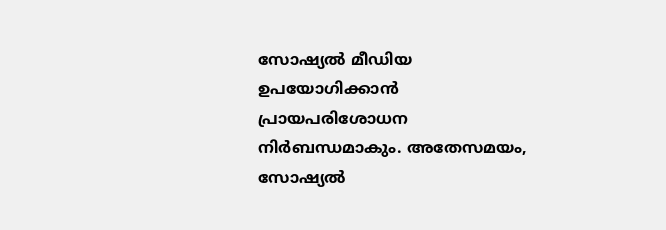സോഷ്യൽ മീഡിയ ഉപയോഗിക്കാൻ പ്രായപരിശോധന നിർബന്ധമാകും. അതേസമയം, സോഷ്യൽ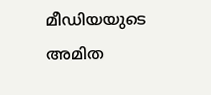മീഡിയയുടെ അമിത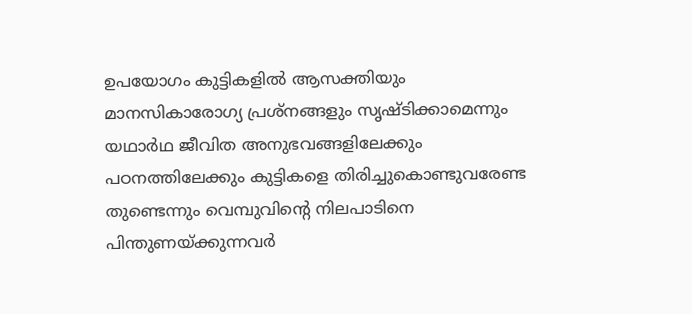ഉപയോഗം കുട്ടികളിൽ ആസക്തിയും മാനസികാരോഗ്യ പ്രശ്നങ്ങളും സൃഷ്ടിക്കാമെന്നും യഥാർഥ ജീവിത അനുഭവങ്ങളിലേക്കും പഠനത്തിലേക്കും കുട്ടികളെ തിരിച്ചുകൊണ്ടുവരേണ്ട തുണ്ടെന്നും വെമ്പുവിന്റെ നിലപാടിനെ പിന്തുണയ്ക്കുന്നവർ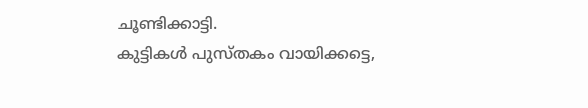ചൂണ്ടിക്കാട്ടി.
കുട്ടികൾ പുസ്തകം വായിക്കട്ടെ,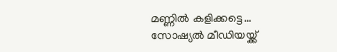മണ്ണിൽ കളിക്കട്ടെ… സോഷ്യൽ മീഡിയയ്ക്ക്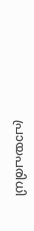പ്രായപരിധി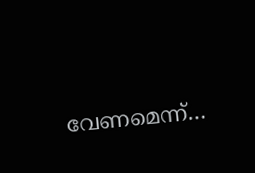വേണമെന്ന്…